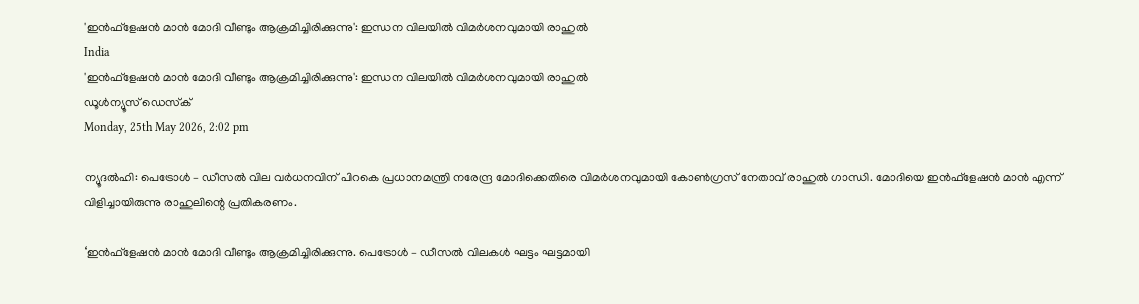'ഇന്‍ഫ്‌ളേഷന്‍ മാന്‍ മോദി വീണ്ടും ആക്രമിച്ചിരിക്കുന്നു': ഇന്ധന വിലയില്‍ വിമര്‍ശനവുമായി രാഹുല്‍
India
'ഇന്‍ഫ്‌ളേഷന്‍ മാന്‍ മോദി വീണ്ടും ആക്രമിച്ചിരിക്കുന്നു': ഇന്ധന വിലയില്‍ വിമര്‍ശനവുമായി രാഹുല്‍
ഡൂള്‍ന്യൂസ് ഡെസ്‌ക്
Monday, 25th May 2026, 2:02 pm

ന്യൂദല്‍ഹി: പെട്രോള്‍ – ഡീസല്‍ വില വര്‍ധനവിന് പിറകെ പ്രധാനമന്ത്രി നരേന്ദ്ര മോദിക്കെതിരെ വിമര്‍ശനവുമായി കോണ്‍ഗ്രസ് നേതാവ് രാഹുല്‍ ഗാന്ധി. മോദിയെ ഇന്‍ഫ്‌ളേഷന്‍ മാന്‍ എന്ന് വിളിച്ചായിരുന്നു രാഹുലിന്റെ പ്രതികരണം.

‘ഇന്‍ഫ്‌ളേഷന്‍ മാന്‍ മോദി വീണ്ടും ആക്രമിച്ചിരിക്കുന്നു. പെട്രോള്‍ – ഡീസല്‍ വിലകള്‍ ഘട്ടം ഘട്ടമായി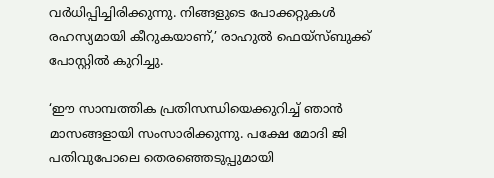വര്‍ധിപ്പിച്ചിരിക്കുന്നു. നിങ്ങളുടെ പോക്കറ്റുകള്‍ രഹസ്യമായി കീറുകയാണ്,’ രാഹുല്‍ ഫെയ്‌സ്ബുക്ക് പോസ്റ്റില്‍ കുറിച്ചു.

‘ഈ സാമ്പത്തിക പ്രതിസന്ധിയെക്കുറിച്ച് ഞാന്‍ മാസങ്ങളായി സംസാരിക്കുന്നു. പക്ഷേ മോദി ജി പതിവുപോലെ തെരഞ്ഞെടുപ്പുമായി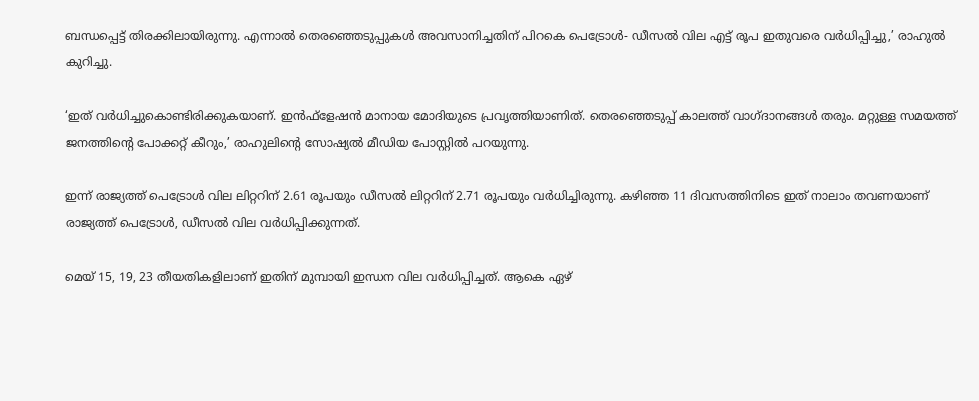ബന്ധപ്പെട്ട് തിരക്കിലായിരുന്നു. എന്നാല്‍ തെരഞ്ഞെടുപ്പുകള്‍ അവസാനിച്ചതിന് പിറകെ പെട്രോള്‍- ഡീസല്‍ വില എട്ട് രൂപ ഇതുവരെ വര്‍ധിപ്പിച്ചു,’ രാഹുല്‍ കുറിച്ചു.

‘ഇത് വര്‍ധിച്ചുകൊണ്ടിരിക്കുകയാണ്. ഇന്‍ഫ്‌ളേഷന്‍ മാനായ മോദിയുടെ പ്രവൃത്തിയാണിത്. തെരഞ്ഞെടുപ്പ് കാലത്ത് വാഗ്ദാനങ്ങള്‍ തരും. മറ്റുള്ള സമയത്ത് ജനത്തിന്റെ പോക്കറ്റ് കീറും,’ രാഹുലിന്റെ സോഷ്യല്‍ മീഡിയ പോസ്റ്റില്‍ പറയുന്നു.

ഇന്ന് രാജ്യത്ത് പെട്രോള്‍ വില ലിറ്ററിന് 2.61 രൂപയും ഡീസല്‍ ലിറ്ററിന് 2.71 രൂപയും വര്‍ധിച്ചിരുന്നു. കഴിഞ്ഞ 11 ദിവസത്തിനിടെ ഇത് നാലാം തവണയാണ് രാജ്യത്ത് പെട്രോള്‍, ഡീസല്‍ വില വര്‍ധിപ്പിക്കുന്നത്.

മെയ് 15, 19, 23 തീയതികളിലാണ് ഇതിന് മുമ്പായി ഇന്ധന വില വര്‍ധിപ്പിച്ചത്. ആകെ ഏഴ്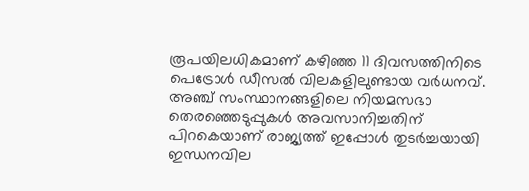രൂപയിലധികമാണ് കഴിഞ്ഞ 11 ദിവസത്തിനിടെ പെട്രോള്‍ ഡീസല്‍ വിലകളിലുണ്ടായ വര്‍ധനവ്. അഞ്ച് സംസ്ഥാനങ്ങളിലെ നിയമസഭാ തെരഞ്ഞെടുപ്പുകള്‍ അവസാനിച്ചതിന് പിറകെയാണ് രാജ്യത്ത് ഇപ്പോള്‍ തുടര്‍ച്ചയായി ഇന്ധനവില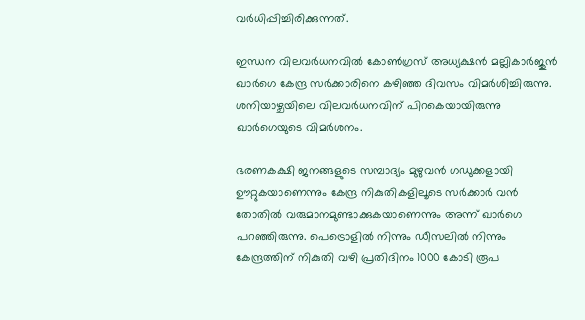വര്‍ധിപ്പിച്ചിരിക്കുന്നത്.

ഇന്ധന വിലവര്‍ധനവില്‍ കോണ്‍ഗ്രസ് അധ്യക്ഷന്‍ മല്ലികാര്‍ജുന്‍ ഖാര്‍ഗെ കേന്ദ്ര സര്‍ക്കാരിനെ കഴിഞ്ഞ ദിവസം വിമര്‍ശിച്ചിരുന്നു. ശനിയാഴ്ചയിലെ വിലവര്‍ധനവിന് പിറകെയായിരുന്നു ഖാര്‍ഗെയുടെ വിമര്‍ശനം.

ഭരണകക്ഷി ജനങ്ങളുടെ സമ്പാദ്യം മുഴുവന്‍ ഗഡുക്കളായി ഊറ്റുകയാണെന്നും കേന്ദ്ര നികുതികളിലൂടെ സര്‍ക്കാര്‍ വന്‍ തോതില്‍ വരുമാനമുണ്ടാക്കുകയാണെന്നും അന്ന് ഖാര്‍ഗെ പറഞ്ഞിരുന്നു. പെട്രൊളില്‍ നിന്നും ഡീസലില്‍ നിന്നും കേന്ദ്രത്തിന് നികുതി വഴി പ്രതിദിനം 1000 കോടി രൂപ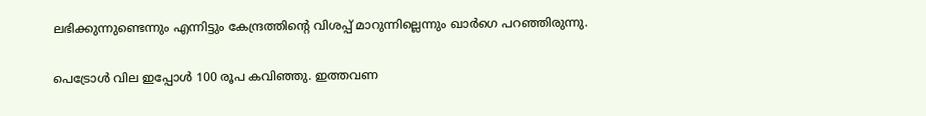ലഭിക്കുന്നുണ്ടെന്നും എന്നിട്ടും കേന്ദ്രത്തിന്റെ വിശപ്പ് മാറുന്നില്ലെന്നും ഖാര്‍ഗെ പറഞ്ഞിരുന്നു.

പെട്രോള്‍ വില ഇപ്പോള്‍ 100 രൂപ കവിഞ്ഞു. ഇത്തവണ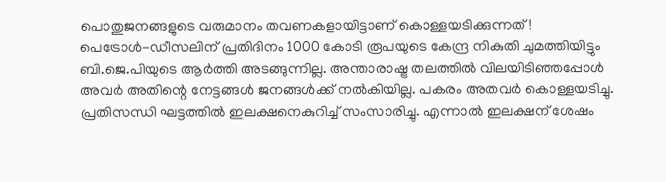പൊതുജനങ്ങളുടെ വരുമാനം തവണകളായിട്ടാണ് കൊള്ളയടിക്കുന്നത്! പെട്രോള്‍-ഡീസലിന് പ്രതിദിനം 1000 കോടി രൂപയുടെ കേന്ദ്ര നികുതി ചുമത്തിയിട്ടും ബി.ജെ.പിയുടെ ആര്‍ത്തി അടങ്ങുന്നില്ല. അന്താരാഷ്ട്ര തലത്തില്‍ വിലയിടിഞ്ഞപ്പോള്‍ അവര്‍ അതിന്റെ നേട്ടങ്ങള്‍ ജനങ്ങള്‍ക്ക് നല്‍കിയില്ല. പകരം അതവര്‍ കൊള്ളയടിച്ചു. പ്രതിസന്ധി ഘട്ടത്തില്‍ ഇലക്ഷനെകുറിച്ച് സംസാരിച്ചു. എന്നാല്‍ ഇലക്ഷന് ശേഷം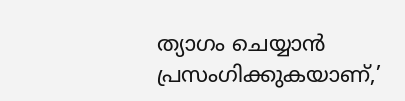ത്യാഗം ചെയ്യാന്‍ പ്രസംഗിക്കുകയാണ്,’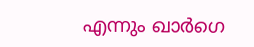എന്നും ഖാര്‍ഗെ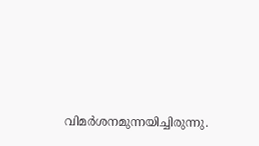വിമര്‍ശനമുന്നയിച്ചിരുന്നു.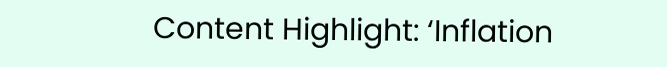Content Highlight: ‘Inflation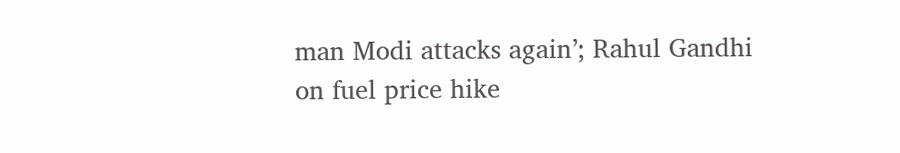man Modi attacks again’; Rahul Gandhi on fuel price hike